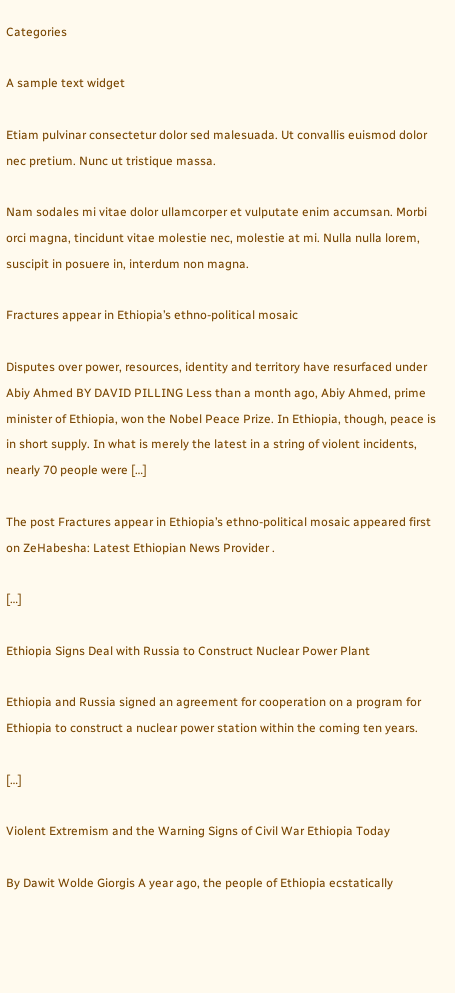Categories

A sample text widget

Etiam pulvinar consectetur dolor sed malesuada. Ut convallis euismod dolor nec pretium. Nunc ut tristique massa.

Nam sodales mi vitae dolor ullamcorper et vulputate enim accumsan. Morbi orci magna, tincidunt vitae molestie nec, molestie at mi. Nulla nulla lorem, suscipit in posuere in, interdum non magna.

Fractures appear in Ethiopia’s ethno-political mosaic

Disputes over power, resources, identity and territory have resurfaced under Abiy Ahmed BY DAVID PILLING Less than a month ago, Abiy Ahmed, prime minister of Ethiopia, won the Nobel Peace Prize. In Ethiopia, though, peace is in short supply. In what is merely the latest in a string of violent incidents, nearly 70 people were […]

The post Fractures appear in Ethiopia’s ethno-political mosaic appeared first on ZeHabesha: Latest Ethiopian News Provider .

[…]

Ethiopia Signs Deal with Russia to Construct Nuclear Power Plant

Ethiopia and Russia signed an agreement for cooperation on a program for Ethiopia to construct a nuclear power station within the coming ten years.

[…]

Violent Extremism and the Warning Signs of Civil War Ethiopia Today

By Dawit Wolde Giorgis A year ago, the people of Ethiopia ecstatically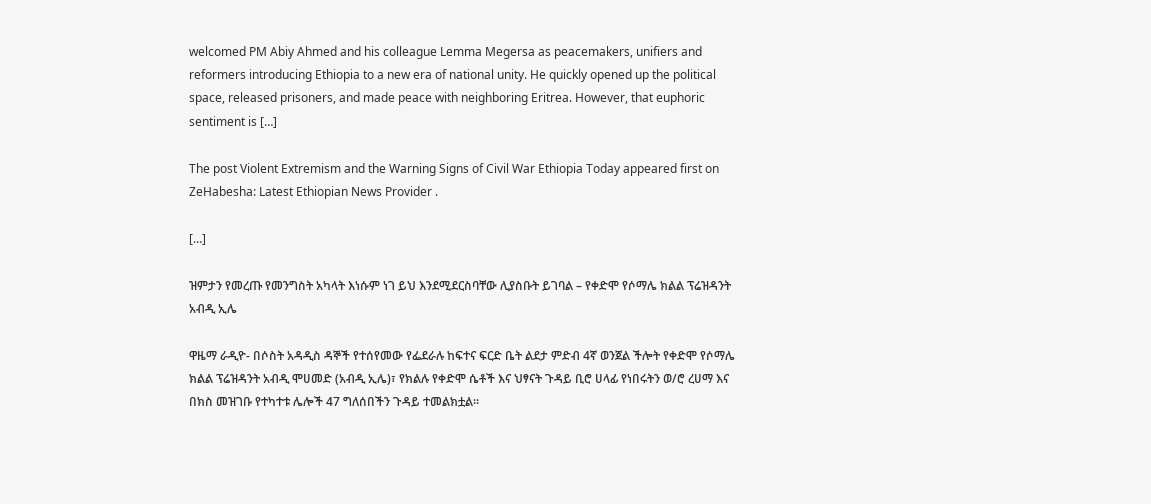welcomed PM Abiy Ahmed and his colleague Lemma Megersa as peacemakers, unifiers and reformers introducing Ethiopia to a new era of national unity. He quickly opened up the political space, released prisoners, and made peace with neighboring Eritrea. However, that euphoric sentiment is […]

The post Violent Extremism and the Warning Signs of Civil War Ethiopia Today appeared first on ZeHabesha: Latest Ethiopian News Provider .

[…]

ዝምታን የመረጡ የመንግስት አካላት እነሱም ነገ ይህ እንደሚደርስባቸው ሊያስቡት ይገባል – የቀድሞ የሶማሌ ክልል ፕሬዝዳንት አብዲ ኢሌ

ዋዜማ ራዲዮ- በሶስት አዳዲስ ዳኞች የተሰየመው የፌደራሉ ከፍተና ፍርድ ቤት ልደታ ምድብ 4ኛ ወንጀል ችሎት የቀድሞ የሶማሌ ክልል ፕሬዝዳንት አብዲ ሞሀመድ (አብዲ ኢሌ)፣ የክልሉ የቀድሞ ሴቶች እና ህፃናት ጉዳይ ቢሮ ሀላፊ የነበሩትን ወ/ሮ ረሀማ እና በክስ መዝገቡ የተካተቱ ሌሎች 47 ግለሰበችን ጉዳይ ተመልክቷል፡፡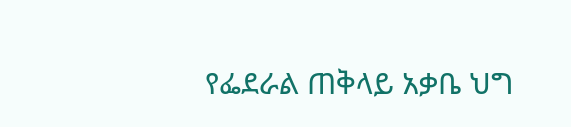የፌደራል ጠቅላይ አቃቤ ህግ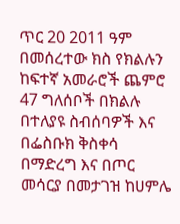ጥር 20 2011 ዓም በመሰረተው ክስ የክልሉን ከፍተኛ አመራሮች ጨምሮ 47 ግለሰቦች በክልሉ በተለያዩ ስብሰባዎች እና በፌስቡክ ቅስቀሳ በማድረግ እና በጦር መሳርያ በመታገዝ ከሀምሌ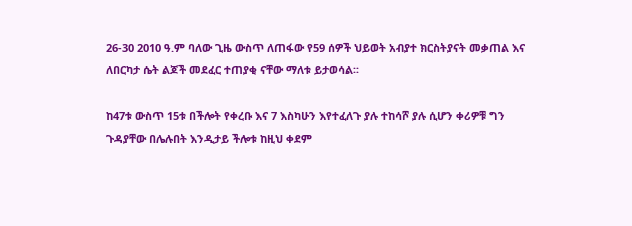26-30 2010 ዓ.ም ባለው ጊዜ ውስጥ ለጠፋው የ59 ሰዎች ህይወት አብያተ ክርስትያናት መቃጠል እና ለበርካታ ሴት ልጆች መደፈር ተጠያቂ ናቸው ማለቱ ይታወሳል፡፡

ከ47ቱ ውስጥ 15ቱ በችሎት የቀረቡ እና 7 እስካሁን እየተፈለጉ ያሉ ተከሳሾ ያሉ ሲሆን ቀሪዎቹ ግን ጉዳያቸው በሌሉበት እንዲታይ ችሎቱ ከዚህ ቀደም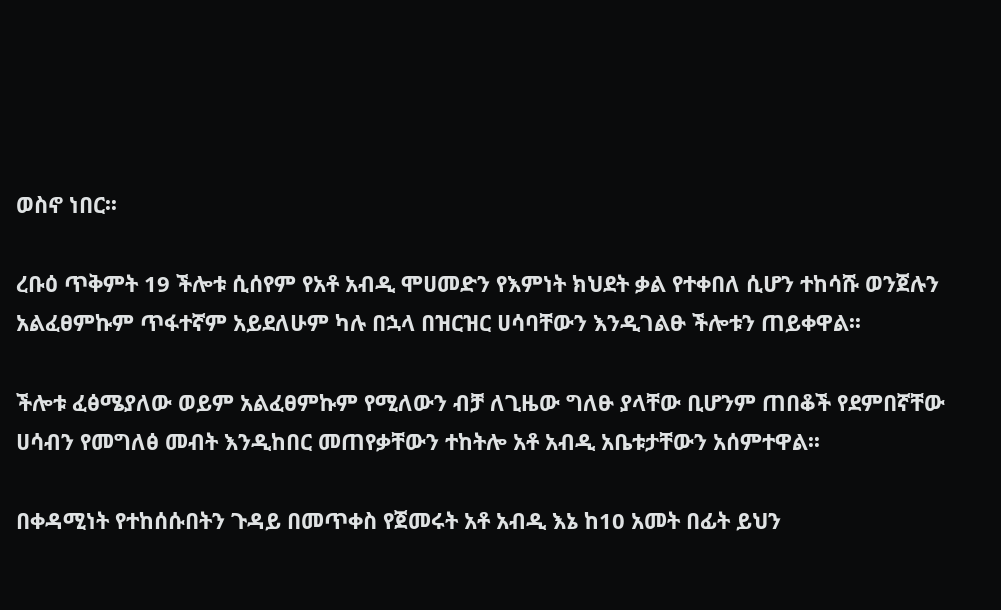ወስኖ ነበር፡፡

ረቡዕ ጥቅምት 19 ችሎቱ ሲሰየም የአቶ አብዲ ሞሀመድን የእምነት ክህደት ቃል የተቀበለ ሲሆን ተከሳሹ ወንጀሉን አልፈፀምኩም ጥፋተኛም አይደለሁም ካሉ በኋላ በዝርዝር ሀሳባቸውን እንዲገልፁ ችሎቱን ጠይቀዋል፡፡

ችሎቱ ፈፅሜያለው ወይም አልፈፀምኩም የሚለውን ብቻ ለጊዜው ግለፁ ያላቸው ቢሆንም ጠበቆች የደምበኛቸው ሀሳብን የመግለፅ መብት እንዲከበር መጠየቃቸውን ተከትሎ አቶ አብዲ አቤቱታቸውን አሰምተዋል፡፡

በቀዳሚነት የተከሰሱበትን ጉዳይ በመጥቀስ የጀመሩት አቶ አብዲ እኔ ከ10 አመት በፊት ይህን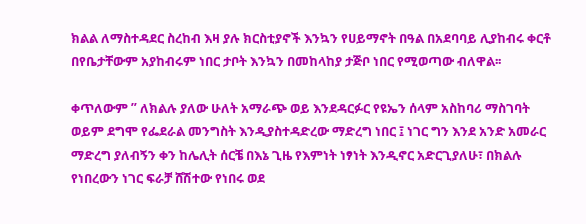ክልል ለማስተዳደር ስረከብ እዛ ያሉ ክርስቲያኖች እንኳን የሀይማኖት በዓል በአደባባይ ሊያከብሩ ቀርቶ በየቤታቸውም አያከብሩም ነበር ታቦት እንኳን በመከላከያ ታጅቦ ነበር የሚወጣው ብለዋል፡፡

ቀጥለውም ” ለክልሉ ያለው ሁለት አማራጭ ወይ እንደዳርፉር የዩኤን ሰላም አስከባሪ ማስገባት ወይም ደግሞ የፌደራል መንግስት እንዲያስተዳድረው ማድረግ ነበር ፤ ነገር ግን እንደ አንድ አመራር ማድረግ ያለብኝን ቀን ከሌሊት ሰርቼ በእኔ ጊዜ የእምነት ነፃነት እንዲኖር አድርጊያለሁ፣ በክልሉ የነበረውን ነገር ፍራቻ ሸሽተው የነበሩ ወደ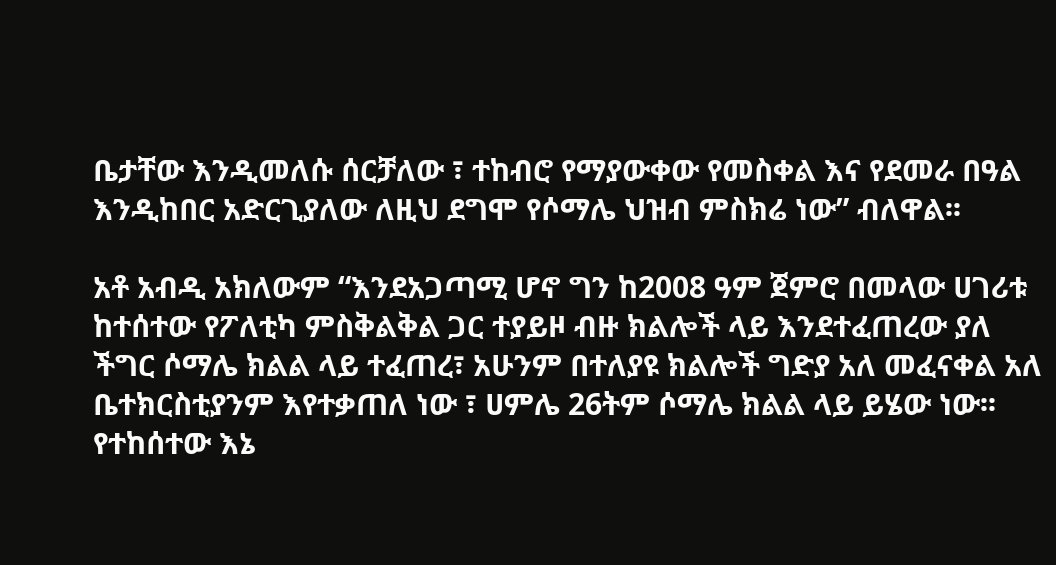ቤታቸው እንዲመለሱ ሰርቻለው ፣ ተከብሮ የማያውቀው የመስቀል እና የደመራ በዓል እንዲከበር አድርጊያለው ለዚህ ደግሞ የሶማሌ ህዝብ ምስክሬ ነው” ብለዋል፡፡

አቶ አብዲ አክለውም “እንደአጋጣሚ ሆኖ ግን ከ2008 ዓም ጀምሮ በመላው ሀገሪቱ ከተሰተው የፖለቲካ ምስቅልቅል ጋር ተያይዞ ብዙ ክልሎች ላይ እንደተፈጠረው ያለ ችግር ሶማሌ ክልል ላይ ተፈጠረ፣ አሁንም በተለያዩ ክልሎች ግድያ አለ መፈናቀል አለ ቤተክርስቲያንም እየተቃጠለ ነው ፣ ሀምሌ 26ትም ሶማሌ ክልል ላይ ይሄው ነው፡፡ የተከሰተው እኔ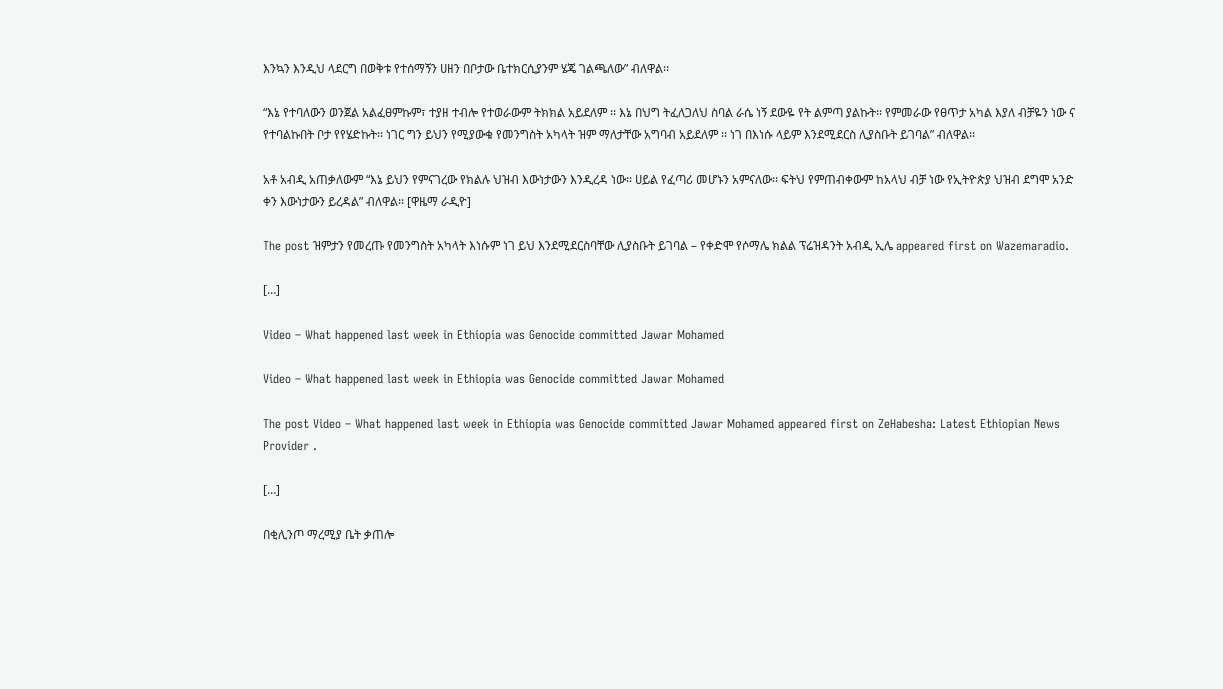እንኳን እንዲህ ላደርግ በወቅቱ የተሰማኝን ሀዘን በቦታው ቤተክርሲያንም ሄጄ ገልጫለው” ብለዋል፡፡

“እኔ የተባለውን ወንጀል አልፈፀምኩም፣ ተያዘ ተብሎ የተወራውም ትክክል አይደለም ፡፡ እኔ በህግ ትፈለጋለህ ስባል ራሴ ነኝ ደውዬ የት ልምጣ ያልኩት፡፡ የምመራው የፀጥታ አካል እያለ ብቻዬን ነው ና የተባልኩበት ቦታ የየሄድኩት፡፡ ነገር ግን ይህን የሚያውቁ የመንግስት አካላት ዝም ማለታቸው አግባብ አይደለም ፡፡ ነገ በእነሱ ላይም እንደሚደርስ ሊያስቡት ይገባል” ብለዋል፡፡

አቶ አብዲ አጠቃለውም “እኔ ይህን የምናገረው የክልሉ ህዝብ እውነታውን እንዲረዳ ነው፡፡ ሀይል የፈጣሪ መሆኑን አምናለው፡፡ ፍትህ የምጠብቀውም ከአላህ ብቻ ነው የኢትዮጵያ ህዝብ ደግሞ አንድ ቀን እውነታውን ይረዳል” ብለዋል፡፡ [ዋዜማ ራዲዮ]

The post ዝምታን የመረጡ የመንግስት አካላት እነሱም ነገ ይህ እንደሚደርስባቸው ሊያስቡት ይገባል – የቀድሞ የሶማሌ ክልል ፕሬዝዳንት አብዲ ኢሌ appeared first on Wazemaradio.

[…]

Video – What happened last week in Ethiopia was Genocide committed Jawar Mohamed

Video – What happened last week in Ethiopia was Genocide committed Jawar Mohamed

The post Video – What happened last week in Ethiopia was Genocide committed Jawar Mohamed appeared first on ZeHabesha: Latest Ethiopian News Provider .

[…]

በቂሊንጦ ማረሚያ ቤት ቃጠሎ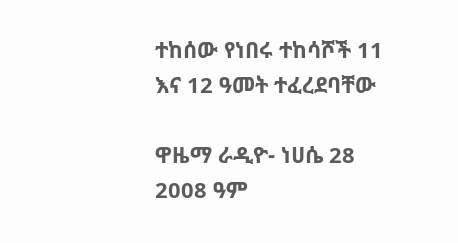ተከሰው የነበሩ ተከሳሾች 11 እና 12 ዓመት ተፈረደባቸው

ዋዜማ ራዲዮ- ነሀሴ 28 2008 ዓም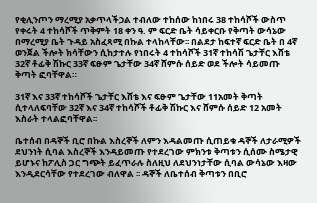የቂሊንጦን ማረሚያ አቃጥላችኃል ተብለው ተከሰው ከነበሩ 38 ተከሳሾች ውስጥ የቀሩት 4 ተከሳሾች ጥቅምት 18 ቀን ዓ. ም ፍርድ ቤት ሳይቀርቡ የቅጣት ውሳኔው በማረሚያ ቤት ጉዳይ አስፈጻሚ በኩል ተላከላቸው፡፡ በልደታ ከፍተኛ ፍርድ ቤት በ 4ኛ ወንጀል ችሎት ክሳቸውን ሲከታተሉ የነበሩት 4 ተከሳሾች 31ኛ ተከሳሽ ጌታቸር እሸቴ 32ኛ ቶፊቅ ሽኩር 33ኛ ፍፁም ጌታቸው 34ኛ ሸምሱ ሰይድ ወደ ችሎት ሳይመጡ ቅጣት ፎባቸዋል።

31ኛ እና 33ኛ ተከሳሾች ጌታቸር እሸቴ እና ፍፁም ጌታቸው 11አመት ቅጣት ሲተላለፍባቸው 32ኛ እና 34ኛ ተከሳሾች ቶፊቅ ሽኩር እና ሸምሱ ሰይድ 12 አመት እስራት ተላልፎባቸዋል፡፡

ቤተሰብ በዳኞች ቢሮ በኩል እስረኞች ለምን እዳልመጡ ሲጠይቁ ዳኞች ለታራሚዎች ደህንነት ሲባል እስረኞች እንዳይመጡ የተደረገው ምክንቱ ቅጣቱን ሲሰሙ ስሜታዊ ይሆኑና ከፖሊስ ጋር ግጭት ይፈጥራሉ ስለዚህ ለደህንነታቸው ሲባል ውሳኔው እዛው እንዲደርሳቸው የተደረገው ብለዋል ፡፡ ዳኞች ለቤተሰብ ቅጣቱን በቢሮ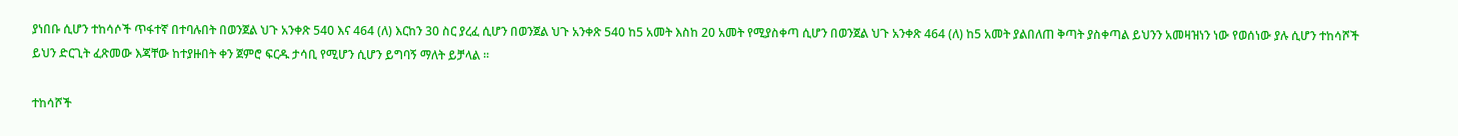ያነበቡ ሲሆን ተከሳሶች ጥፋተኛ በተባሉበት በወንጀል ህጉ አንቀጽ 540 እና 464 (ለ) እርከን 30 ስር ያረፈ ሲሆን በወንጀል ህጉ አንቀጽ 540 ከ5 አመት እስከ 20 አመት የሚያስቀጣ ሲሆን በወንጀል ህጉ አንቀጽ 464 (ለ) ከ5 አመት ያልበለጠ ቅጣት ያስቀጣል ይህንን አመዛዝነን ነው የወሰነው ያሉ ሲሆን ተከሳሾች ይህን ድርጊት ፈጽመው እጃቸው ከተያዙበት ቀን ጀምሮ ፍርዱ ታሳቢ የሚሆን ሲሆን ይግባኝ ማለት ይቻላል ፡፡

ተከሳሾች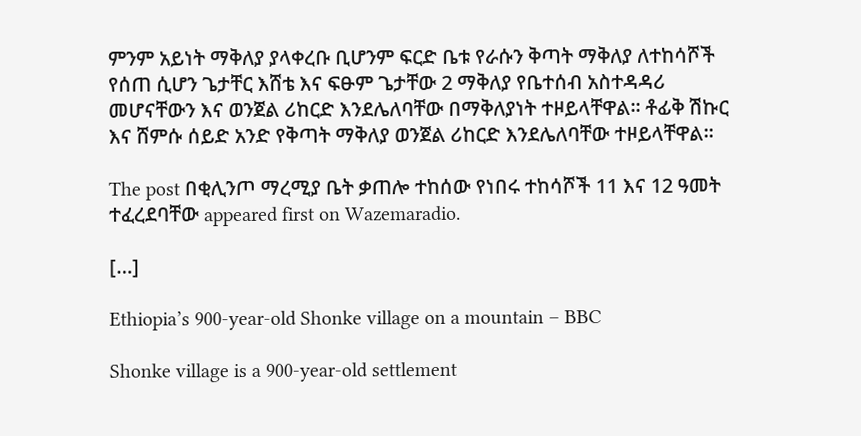ምንም አይነት ማቅለያ ያላቀረቡ ቢሆንም ፍርድ ቤቱ የራሱን ቅጣት ማቅለያ ለተከሳሾች የሰጠ ሲሆን ጌታቸር እሸቴ እና ፍፁም ጌታቸው 2 ማቅለያ የቤተሰብ አስተዳዳሪ መሆናቸውን እና ወንጀል ሪከርድ እንደሌለባቸው በማቅለያነት ተዞይላቸዋል፡፡ ቶፊቅ ሽኩር እና ሸምሱ ሰይድ አንድ የቅጣት ማቅለያ ወንጀል ሪከርድ እንደሌለባቸው ተዞይላቸዋል፡፡

The post በቂሊንጦ ማረሚያ ቤት ቃጠሎ ተከሰው የነበሩ ተከሳሾች 11 እና 12 ዓመት ተፈረደባቸው appeared first on Wazemaradio.

[…]

Ethiopia’s 900-year-old Shonke village on a mountain – BBC

Shonke village is a 900-year-old settlement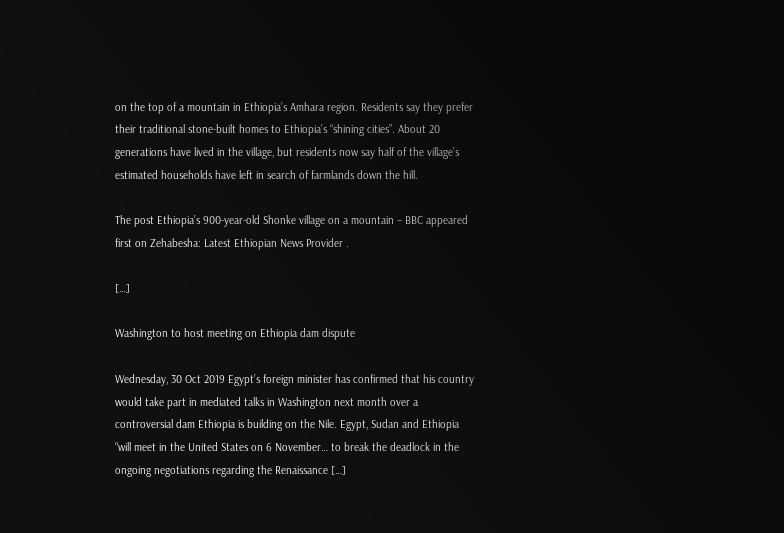on the top of a mountain in Ethiopia’s Amhara region. Residents say they prefer their traditional stone-built homes to Ethiopia’s “shining cities”. About 20 generations have lived in the village, but residents now say half of the village’s estimated households have left in search of farmlands down the hill.

The post Ethiopia’s 900-year-old Shonke village on a mountain – BBC appeared first on Zehabesha: Latest Ethiopian News Provider .

[…]

Washington to host meeting on Ethiopia dam dispute

Wednesday, 30 Oct 2019 Egypt’s foreign minister has confirmed that his country would take part in mediated talks in Washington next month over a controversial dam Ethiopia is building on the Nile. Egypt, Sudan and Ethiopia “will meet in the United States on 6 November… to break the deadlock in the ongoing negotiations regarding the Renaissance […]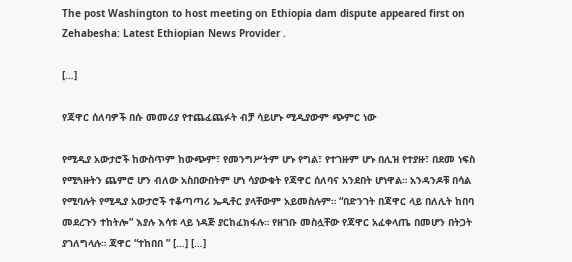The post Washington to host meeting on Ethiopia dam dispute appeared first on Zehabesha: Latest Ethiopian News Provider .

[…]

የጃዋር ሰለባዎች በሱ መመሪያ የተጨፈጨፉት ብቻ ሳይሆኑ ሚዲያውም ጭምር ነው

የሚዲያ አውታሮች ከውስጥም ከውጭም፣ የመንግሥትም ሆኑ የግል፣ የተገዙም ሆኑ በሊዝ የተያዙ፣ በደመ ነፍስ የሚጓዙትን ጨምሮ ሆን ብለው አስበውበትም ሆነ ሳያውቁት የጃዋር ሰለባና አንደበት ሆነዋል። አንዳንዶቹ በሳል የሚባሉት የሚዲያ አውታሮች ተቆጣጣሪ ኤዲቶር ያላቸውም አይመስሉም። “በድንገት በጃዋር ላይ በለሊት ከበባ መደረጉን ተከትሎ” እያሉ እሳቱ ላይ ነዳጅ ያርከፈክፋሉ። የዘገቡ መስሏቸው የጃዋር አፈቀላጤ በመሆን በትጋት ያገለግላሉ። ጃዋር “ተከበበ ” […] […]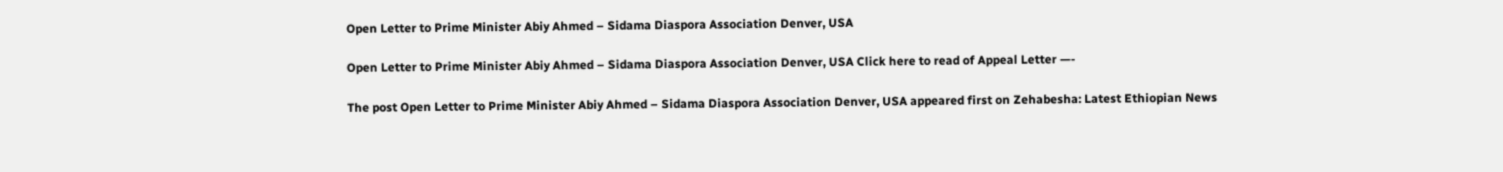Open Letter to Prime Minister Abiy Ahmed – Sidama Diaspora Association Denver, USA

Open Letter to Prime Minister Abiy Ahmed – Sidama Diaspora Association Denver, USA Click here to read of Appeal Letter —-

The post Open Letter to Prime Minister Abiy Ahmed – Sidama Diaspora Association Denver, USA appeared first on Zehabesha: Latest Ethiopian News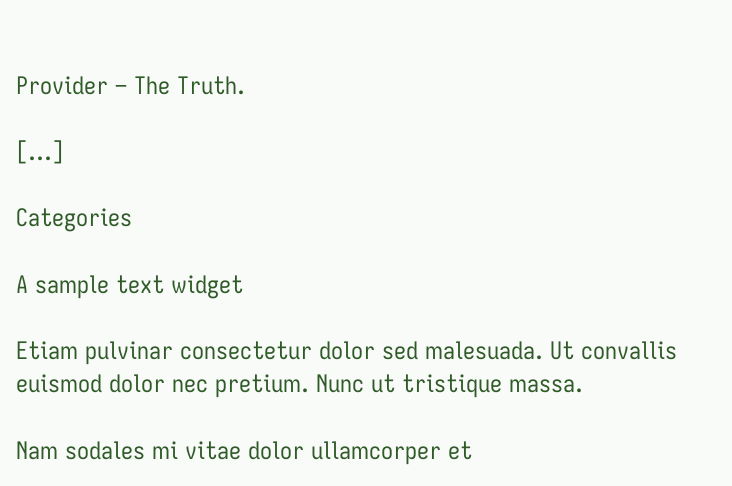Provider – The Truth.

[…]

Categories

A sample text widget

Etiam pulvinar consectetur dolor sed malesuada. Ut convallis euismod dolor nec pretium. Nunc ut tristique massa.

Nam sodales mi vitae dolor ullamcorper et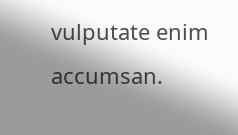vulputate enim accumsan.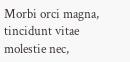Morbi orci magna, tincidunt vitae molestie nec,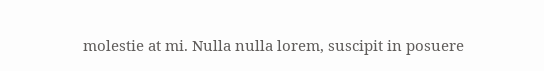molestie at mi. Nulla nulla lorem, suscipit in posuere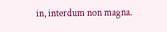in, interdum non magna.